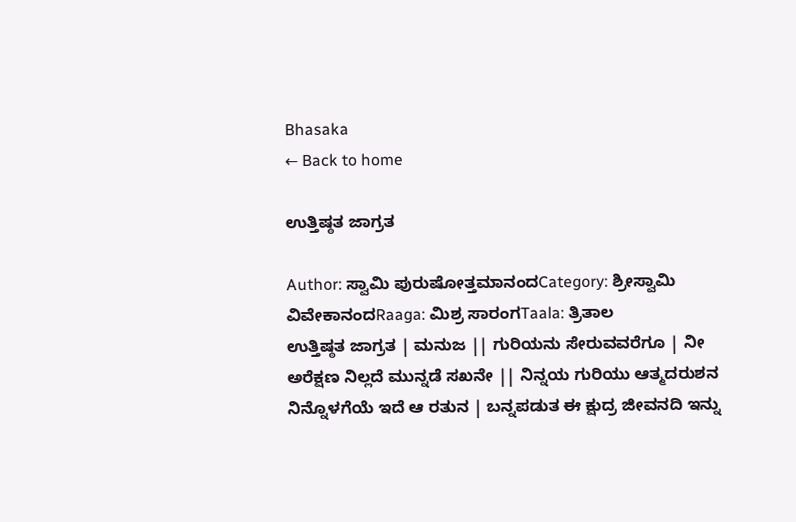Bhasaka
← Back to home

ಉತ್ತಿಷ್ಠತ ಜಾಗ್ರತ

Author: ಸ್ವಾಮಿ ಪುರುಷೋತ್ತಮಾನಂದCategory: ಶ್ರೀಸ್ವಾಮಿ ವಿವೇಕಾನಂದRaaga: ಮಿಶ್ರ ಸಾರಂಗTaala: ತ್ರಿತಾಲ
ಉತ್ತಿಷ್ಠತ ಜಾಗ್ರತ | ಮನುಜ || ಗುರಿಯನು ಸೇರುವವರೆಗೂ | ನೀ ಅರೆಕ್ಷಣ ನಿಲ್ಲದೆ ಮುನ್ನಡೆ ಸಖನೇ || ನಿನ್ನಯ ಗುರಿಯು ಆತ್ಮದರುಶನ ನಿನ್ನೊಳಗೆಯೆ ಇದೆ ಆ ರತುನ | ಬನ್ನಪಡುತ ಈ ಕ್ಷುದ್ರ ಜೀವನದಿ ಇನ್ನು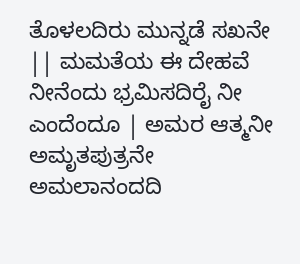ತೊಳಲದಿರು ಮುನ್ನಡೆ ಸಖನೇ || ಮಮತೆಯ ಈ ದೇಹವೆ ನೀನೆಂದು ಭ್ರಮಿಸದಿರೈ ನೀ ಎಂದೆಂದೂ | ಅಮರ ಆತ್ಮನೀ ಅಮೃತಪುತ್ರನೇ ಅಮಲಾನಂದದಿ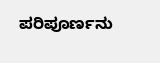ಪರಿಪೂರ್ಣನು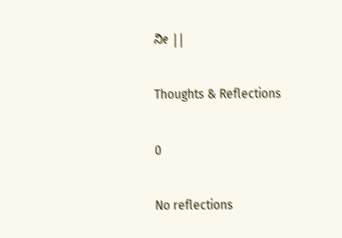ನೀ ||

Thoughts & Reflections

0

No reflections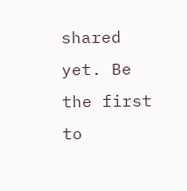shared yet. Be the first to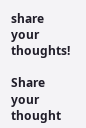share your thoughts!

Share your thought